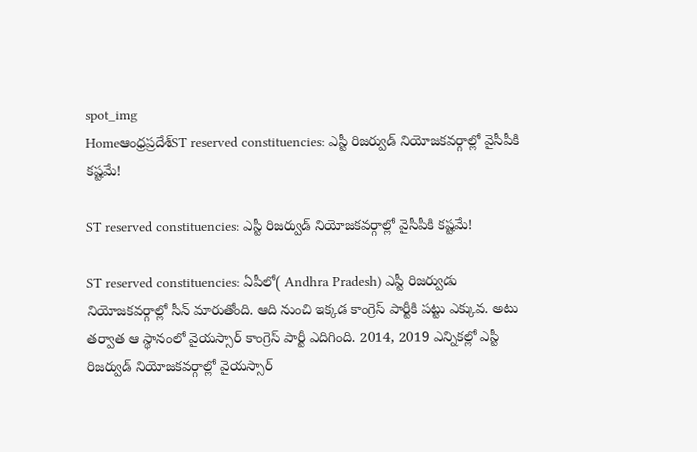spot_img
Homeఆంధ్రప్రదేశ్‌ST reserved constituencies: ఎస్టీ రిజర్వుడ్ నియోజకవర్గాల్లో వైసీపీకి కష్టమే!

ST reserved constituencies: ఎస్టీ రిజర్వుడ్ నియోజకవర్గాల్లో వైసీపీకి కష్టమే!

ST reserved constituencies: ఏపీలో( Andhra Pradesh) ఎస్టీ రిజర్వుడు నియోజకవర్గాల్లో సీన్ మారుతోంది. ఆది నుంచి ఇక్కడ కాంగ్రెస్ పార్టీకి పట్టు ఎక్కువ. అటు తర్వాత ఆ స్థానంలో వైయస్సార్ కాంగ్రెస్ పార్టీ ఎదిగింది. 2014, 2019 ఎన్నికల్లో ఎస్టీ రిజర్వుడ్ నియోజకవర్గాల్లో వైయస్సార్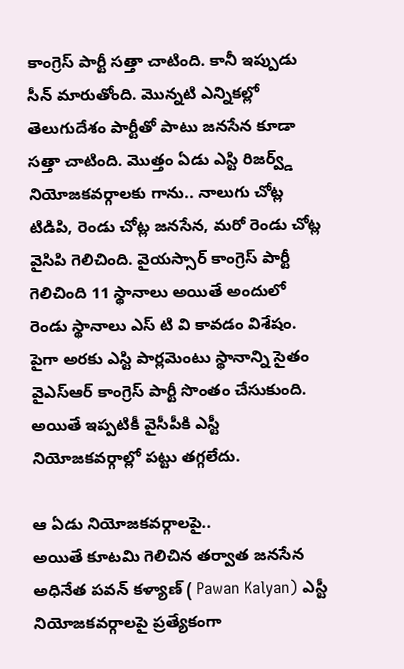కాంగ్రెస్ పార్టీ సత్తా చాటింది. కానీ ఇప్పుడు సీన్ మారుతోంది. మొన్నటి ఎన్నికల్లో తెలుగుదేశం పార్టీతో పాటు జనసేన కూడా సత్తా చాటింది. మొత్తం ఏడు ఎస్టి రిజర్వ్డ్ నియోజకవర్గాలకు గాను.. నాలుగు చోట్ల టిడిపి, రెండు చోట్ల జనసేన, మరో రెండు చోట్ల వైసిపి గెలిచింది. వైయస్సార్ కాంగ్రెస్ పార్టీ గెలిచింది 11 స్థానాలు అయితే అందులో రెండు స్థానాలు ఎస్ టి వి కావడం విశేషం. పైగా అరకు ఎస్టి పార్లమెంటు స్థానాన్ని సైతం వైఎస్ఆర్ కాంగ్రెస్ పార్టీ సొంతం చేసుకుంది. అయితే ఇప్పటికీ వైసీపీకి ఎస్టీ నియోజకవర్గాల్లో పట్టు తగ్గలేదు.

ఆ ఏడు నియోజకవర్గాలపై..
అయితే కూటమి గెలిచిన తర్వాత జనసేన అధినేత పవన్ కళ్యాణ్ ( Pawan Kalyan) ఎస్టీ నియోజకవర్గాలపై ప్రత్యేకంగా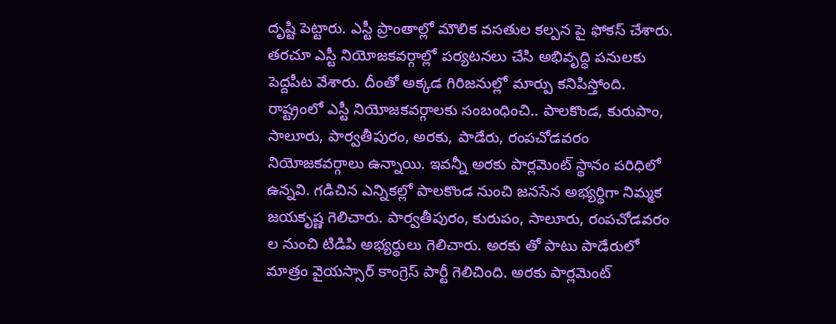దృష్టి పెట్టారు. ఎస్టీ ప్రాంతాల్లో మౌలిక వసతుల కల్పన పై ఫోకస్ చేశారు. తరచూ ఎస్టీ నియోజకవర్గాల్లో పర్యటనలు చేసి అభివృద్ధి పనులకు పెద్దపీట వేశారు. దీంతో అక్కడ గిరిజనుల్లో మార్పు కనిపిస్తోంది. రాష్ట్రంలో ఎస్టీ నియోజకవర్గాలకు సంబంధించి.. పాలకొండ, కురుపాం, సాలూరు, పార్వతీపురం, అరకు, పాడేరు, రంపచోడవరం నియోజకవర్గాలు ఉన్నాయి. ఇవన్నీ అరకు పార్లమెంట్ స్థానం పరిధిలో ఉన్నవి. గడిచిన ఎన్నికల్లో పాలకొండ నుంచి జనసేన అభ్యర్థిగా నిమ్మక జయకృష్ణ గెలిచారు. పార్వతీపురం, కురుపం, సాలూరు, రంపచోడవరం ల నుంచి టిడిపి అభ్యర్థులు గెలిచారు. అరకు తో పాటు పాడేరులో మాత్రం వైయస్సార్ కాంగ్రెస్ పార్టీ గెలిచింది. అరకు పార్లమెంట్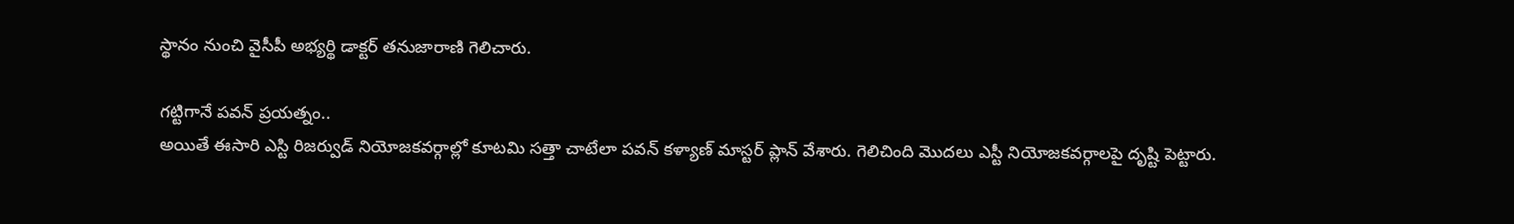స్థానం నుంచి వైసీపీ అభ్యర్థి డాక్టర్ తనుజారాణి గెలిచారు.

గట్టిగానే పవన్ ప్రయత్నం..
అయితే ఈసారి ఎస్టి రిజర్వుడ్ నియోజకవర్గాల్లో కూటమి సత్తా చాటేలా పవన్ కళ్యాణ్ మాస్టర్ ప్లాన్ వేశారు. గెలిచింది మొదలు ఎస్టీ నియోజకవర్గాలపై దృష్టి పెట్టారు.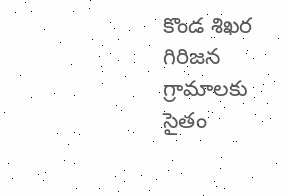కొండ శిఖర గిరిజన గ్రామాలకు సైతం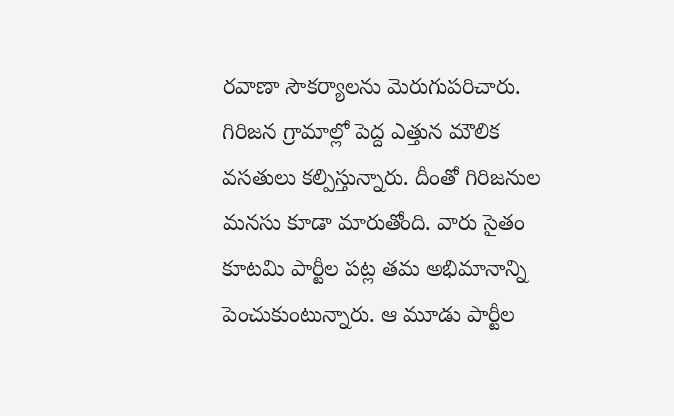రవాణా సౌకర్యాలను మెరుగుపరిచారు. గిరిజన గ్రామాల్లో పెద్ద ఎత్తున మౌలిక వసతులు కల్పిస్తున్నారు. దీంతో గిరిజనుల మనసు కూడా మారుతోంది. వారు సైతం కూటమి పార్టీల పట్ల తమ అభిమానాన్ని పెంచుకుంటున్నారు. ఆ మూడు పార్టీల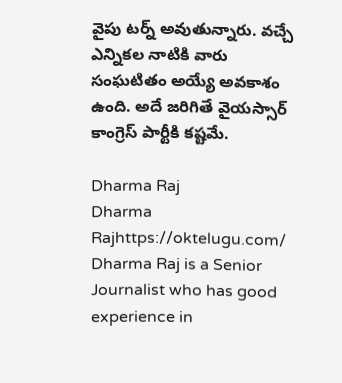వైపు టర్న్ అవుతున్నారు. వచ్చే ఎన్నికల నాటికి వారు సంఘటితం అయ్యే అవకాశం ఉంది. అదే జరిగితే వైయస్సార్ కాంగ్రెస్ పార్టీకి కష్టమే.

Dharma Raj
Dharma Rajhttps://oktelugu.com/
Dharma Raj is a Senior Journalist who has good experience in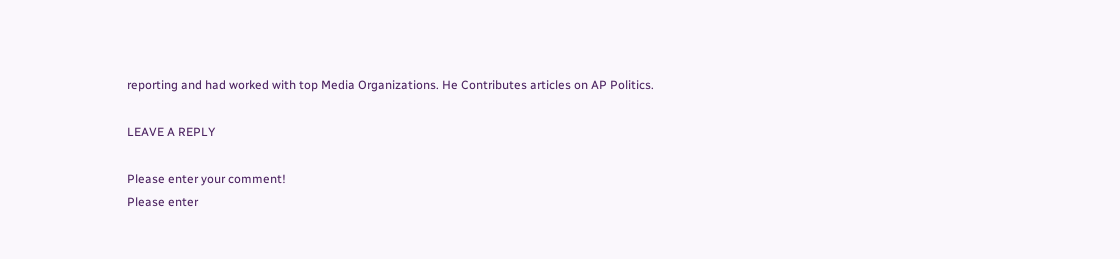reporting and had worked with top Media Organizations. He Contributes articles on AP Politics.

LEAVE A REPLY

Please enter your comment!
Please enter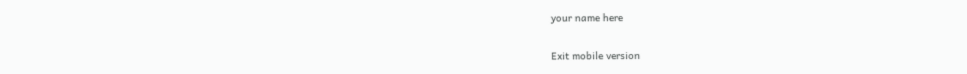your name here

Exit mobile version